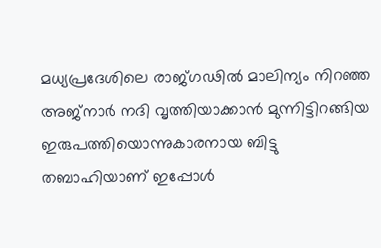മധ്യപ്രദേശിലെ രാജ്ഗഢിൽ മാലിന്യം നിറഞ്ഞ അജ്നാർ നദി വൃത്തിയാക്കാൻ മുന്നിട്ടിറങ്ങിയ ഇരുപത്തിയൊന്നുകാരനായ ബിട്ടു തബാഹിയാണ് ഇപ്പോൾ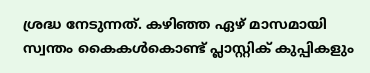ശ്രദ്ധ നേടുന്നത്. കഴിഞ്ഞ ഏഴ് മാസമായി സ്വന്തം കൈകൾകൊണ്ട് പ്ലാസ്റ്റിക് കുപ്പികളും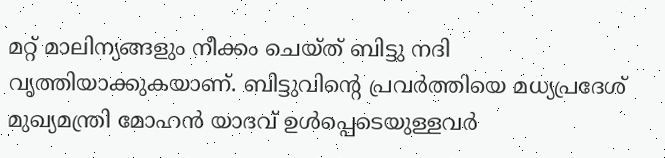മറ്റ് മാലിന്യങ്ങളും നീക്കം ചെയ്ത് ബിട്ടു നദി വൃത്തിയാക്കുകയാണ്. ബിട്ടുവിന്റെ പ്രവർത്തിയെ മധ്യപ്രദേശ് മുഖ്യമന്ത്രി മോഹൻ യാദവ് ഉൾപ്പെടെയുള്ളവർ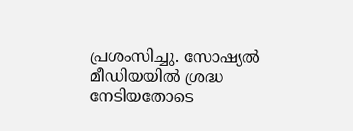പ്രശംസിച്ചു. സോഷ്യൽ മീഡിയയിൽ ശ്രദ്ധ നേടിയതോടെ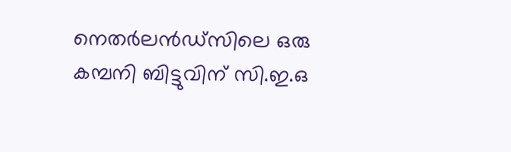നെതർലൻഡ്സിലെ ഒരു കമ്പനി ബിട്ടുവിന് സി.ഇ.ഒ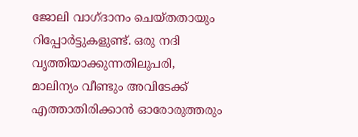ജോലി വാഗ്ദാനം ചെയ്തതായും റിപ്പോർട്ടുകളുണ്ട്. ഒരു നദി വൃത്തിയാക്കുന്നതിലുപരി, മാലിന്യം വീണ്ടും അവിടേക്ക് എത്താതിരിക്കാൻ ഓരോരുത്തരും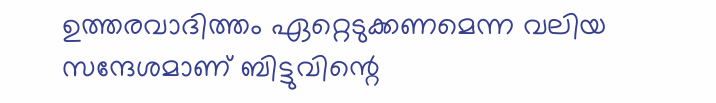ഉത്തരവാദിത്തം ഏറ്റെടുക്കണമെന്ന വലിയ സന്ദേശമാണ് ബിട്ടുവിന്റെ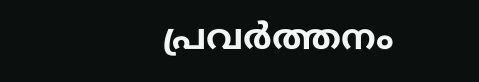പ്രവർത്തനം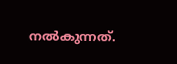നൽകുന്നത്.